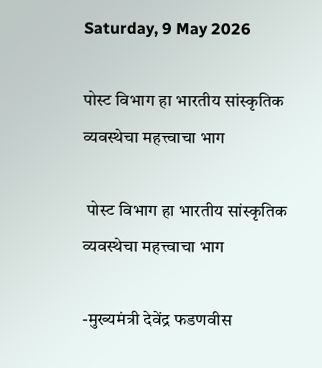Saturday, 9 May 2026

पोस्ट विभाग हा भारतीय सांस्कृतिक व्यवस्थेचा महत्त्वाचा भाग

 पोस्ट विभाग हा भारतीय सांस्कृतिक व्यवस्थेचा महत्त्वाचा भाग

-मुख्यमंत्री देवेंद्र फडणवीस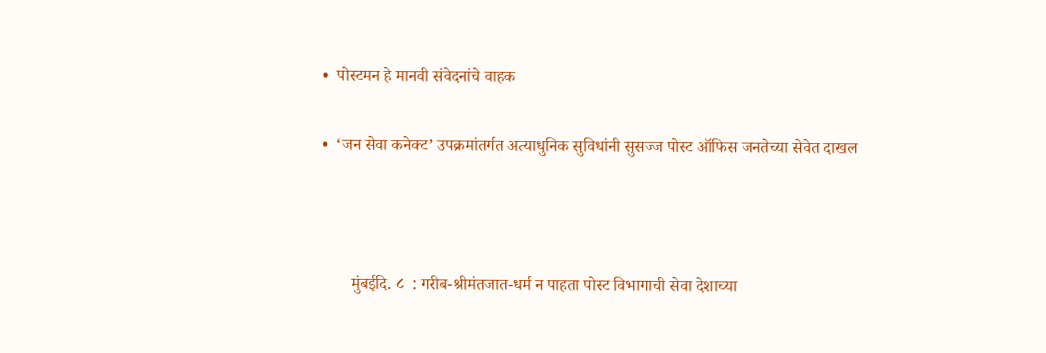•  पोस्टमन हे मानवी संवेदनांचे वाहक

•  ‘जन सेवा कनेक्ट’ उपक्रमांतर्गत अत्याधुनिक सुविधांनी सुसज्ज पोस्ट ऑफिस जनतेच्या सेवेत दाखल



       मुंबईदि. ८  : गरीब-श्रीमंतजात-धर्म न पाहता पोस्ट विभागाची सेवा देशाच्या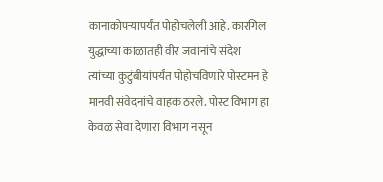कानाकोपऱ्यापर्यंत पोहोचलेली आहे. कारगिल युद्धाच्या काळातही वीर जवानांचे संदेश त्यांच्या कुटुंबीयांपर्यंत पोहोचविणारे पोस्टमन हे मानवी संवेदनांचे वाहक ठरले. पोस्ट विभाग हा केवळ सेवा देणारा विभाग नसून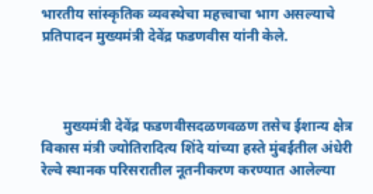भारतीय सांस्कृतिक व्यवस्थेचा महत्त्वाचा भाग असल्याचे प्रतिपादन मुख्यमंत्री देवेंद्र फडणवीस यांनी केले.



      मुख्यमंत्री देवेंद्र फडणवीसदळणवळण तसेच ईशान्य क्षेत्र विकास मंत्री ज्योतिरादित्य शिंदे यांच्या हस्ते मुंबईतील अंधेरी रेल्वे स्थानक परिसरातील नूतनीकरण करण्यात आलेल्या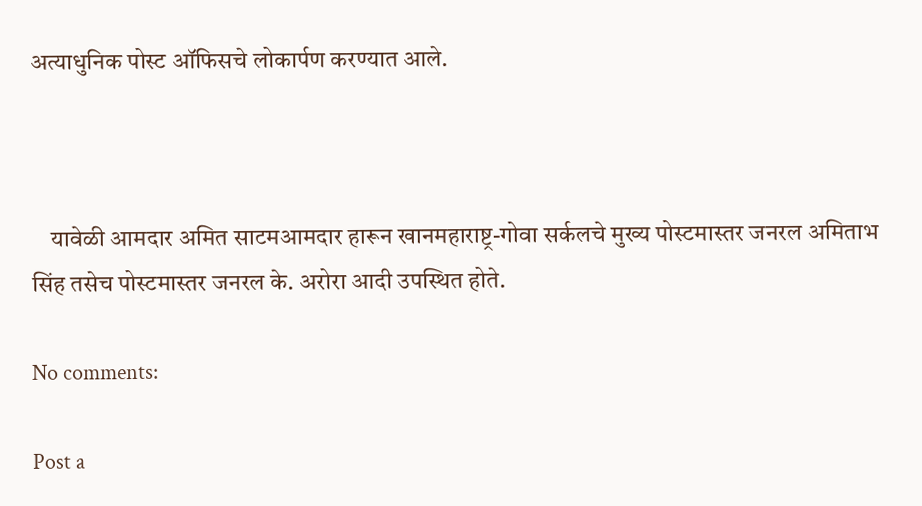अत्याधुनिक पोस्ट ऑफिसचे लोकार्पण करण्यात आले.



    यावेळी आमदार अमित साटमआमदार हारून खानमहाराष्ट्र-गोवा सर्कलचे मुख्य पोस्टमास्तर जनरल अमिताभ सिंह तसेच पोस्टमास्तर जनरल के. अरोरा आदी उपस्थित होते.

No comments:

Post a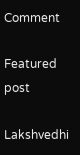Comment

Featured post

Lakshvedhi